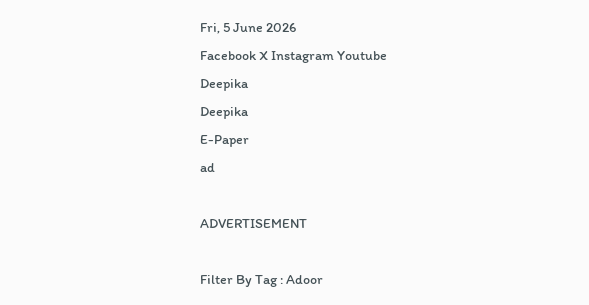Fri, 5 June 2026
Facebook X Instagram Youtube
Deepika
Deepika
E-Paper
ad

ADVERTISEMENT

Filter By Tag : Adoor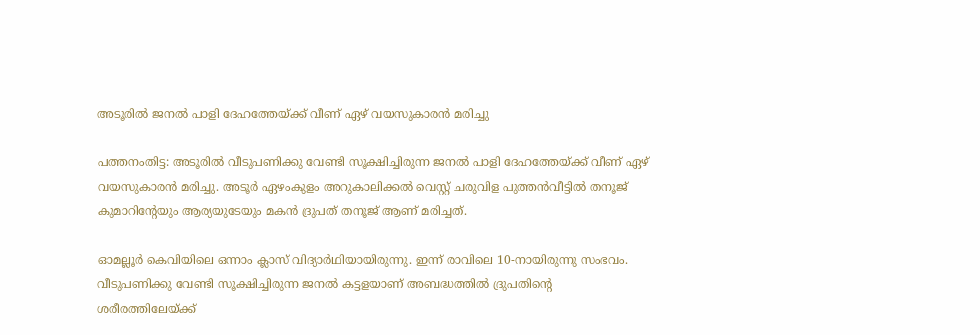അടൂരിൽ ജനൽ പാളി ദേഹത്തേയ്ക്ക് വീണ് ഏഴ് വയസുകാരൻ മരിച്ചു

പത്തനംതിട്ട: അടൂരിൽ വീടുപണിക്കു വേണ്ടി സൂക്ഷിച്ചിരുന്ന ജനൽ പാളി ദേഹത്തേയ്ക്ക് വീണ് ഏഴ് വയസുകാരൻ മരിച്ചു. അടൂർ ഏഴംകുളം അറുകാലിക്കൽ വെസ്റ്റ് ചരുവിള പുത്തൻവീട്ടിൽ തനൂജ് കുമാറിന്‍റേയും ആര്യയുടേയും മകൻ ദ്രുപത് തനൂജ് ആണ് മരിച്ചത്.

ഓമല്ലൂർ കെവിയിലെ ഒന്നാം ക്ലാസ് വിദ്യാർഥിയായിരുന്നു. ഇന്ന് രാവിലെ 10-നായിരുന്നു സംഭവം. വീടുപണിക്കു വേണ്ടി സൂക്ഷിച്ചിരുന്ന ജനൽ കട്ടളയാണ് അബദ്ധത്തിൽ ദ്രുപതിന്‍റെ ശരീരത്തിലേയ്ക്ക്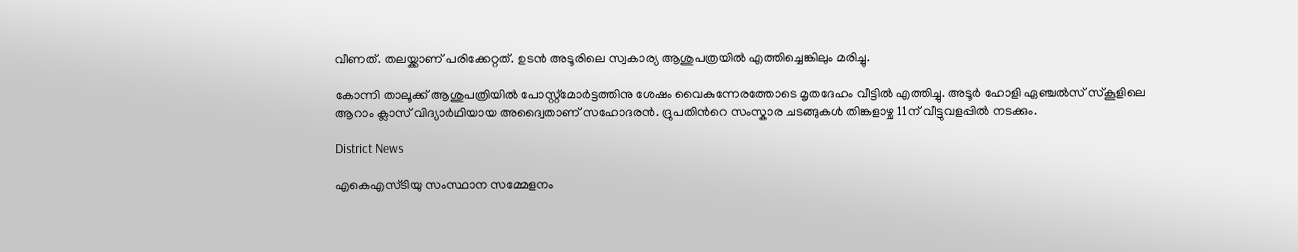വീണത്. തലയ്ക്കാണ് പരിക്കേറ്റത്. ഉടൻ അടൂരിലെ സ്വകാര്യ ആശുപത്രയിൽ എത്തിച്ചെങ്കിലും മരിച്ചു.

കോന്നി താലൂക്ക് ആശുപത്രിയിൽ പോസ്റ്റ്മോർട്ടത്തിനു ശേഷം വൈകുന്നേരത്തോടെ മൃതദേഹം വീട്ടിൽ എത്തിച്ചു. അടൂർ ഹോളി ഏഞ്ചൽസ് സ്കൂളിലെ ആറാം ക്ലാസ് വിദ്യാർഥിയായ അദ്വൈതാണ് സഹോദരൻ. ദ്രുപതിന്‍റെ സംസ്കാര ചടങ്ങുകൾ തിങ്കളാഴ്ച 11ന് വീട്ടുവളപ്പില്‍ നടക്കും.

District News

എകെഎസ്ടിയു സംസ്ഥാന സമ്മേളനം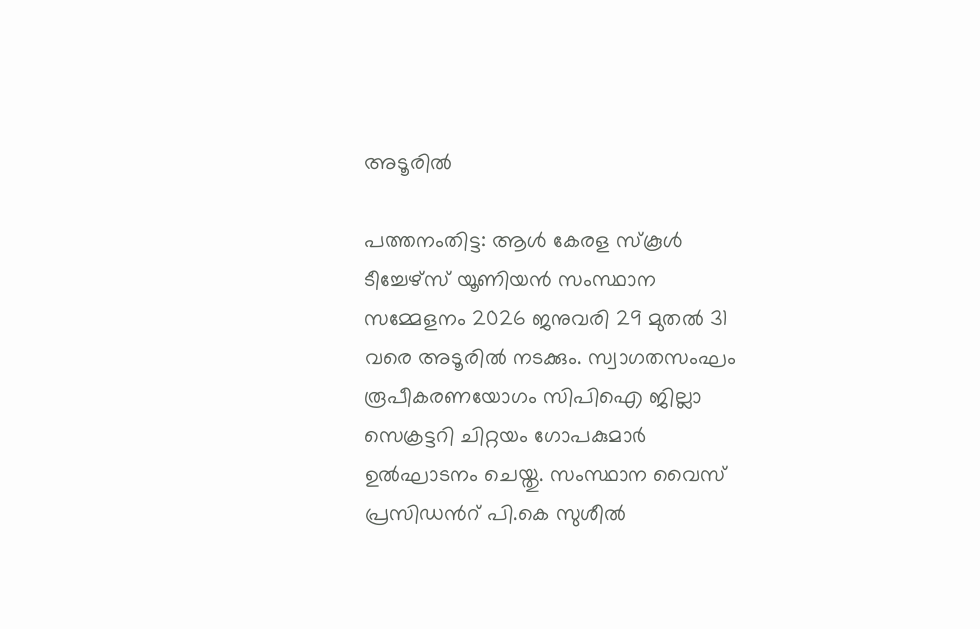അടൂരില്‍

പത്തനംതിട്ട: ആള്‍ കേരള സ്‌കൂള്‍ ടീച്ചേഴ്‌സ് യൂണിയന്‍ സംസ്ഥാന സമ്മേളനം 2026 ജനുവരി 29 മുതല്‍ 31 വരെ അടൂരില്‍ നടക്കും. സ്വാഗതസംഘം രൂപീകരണയോഗം സിപിഐ ജില്ലാ സെക്രട്ടറി ചിറ്റയം ഗോപകുമാര്‍ ഉല്‍ഘാടനം ചെയ്തു. സംസ്ഥാന വൈസ് പ്രസിഡന്‍റ് പി.കെ സുശീല്‍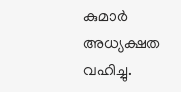കുമാര്‍ അധ്യക്ഷത വഹിച്ചു.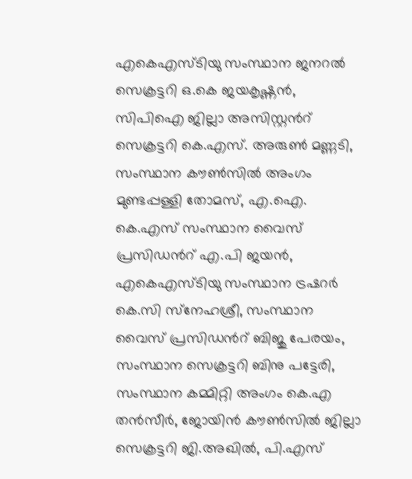എകെഎസ്ടിയു സംസ്ഥാന ജനറല്‍ സെക്രട്ടറി ഒ.കെ ജയകൃഷ്ണന്‍, സിപിഐ ജില്ലാ അസിസ്റ്റന്‍റ് സെക്രട്ടറി കെ.എസ്. അരുണ്‍ മണ്ണടി, സംസ്ഥാന കൗണ്‍സില്‍ അംഗം മുണ്ടപ്പള്ളി തോമസ്, എ.ഐ. കെ.എസ് സംസ്ഥാന വൈസ് പ്രസിഡന്‍റ് എ.പി ജയന്‍, എകെഎസ്ടിയു സംസ്ഥാന ട്രഷറര്‍ കെ.സി സ്‌നേഹശ്രീ, സംസ്ഥാന വൈസ് പ്രസിഡന്‍റ് ബിജു പേരയം, സംസ്ഥാന സെക്രട്ടറി ബിനു പട്ടേരി, സംസ്ഥാന കമ്മിറ്റി അംഗം കെ.എ തന്‍സീര്‍, ജോയിന്‍ കൗണ്‍സില്‍ ജില്ലാ സെക്രട്ടറി ജി.അഖില്‍, പി.എസ്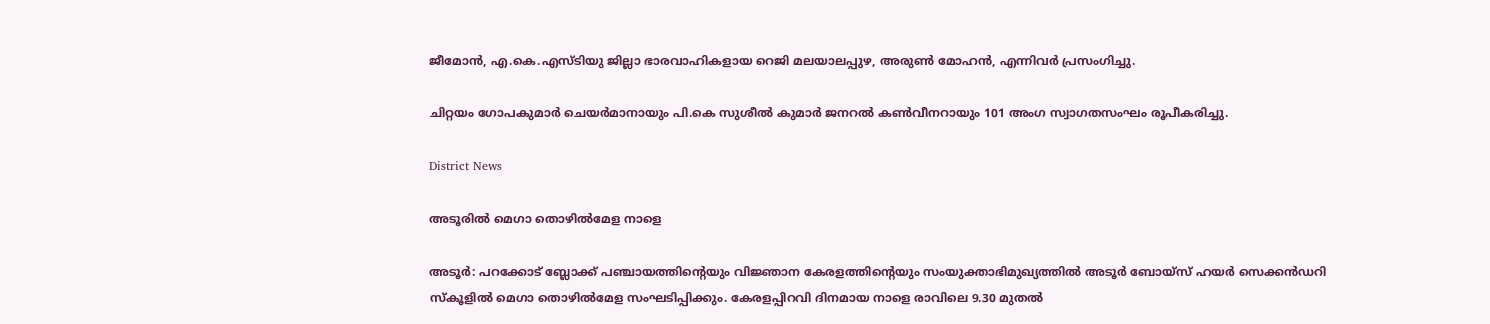ജീമോന്‍, എ.കെ.എസ്ടിയു ജില്ലാ ഭാരവാഹികളായ റെജി മലയാലപ്പുഴ, അരുണ്‍ മോഹന്‍, എന്നിവര്‍ പ്രസംഗിച്ചു.

ചിറ്റയം ഗോപകുമാര്‍ ചെയര്‍മാനായും പി.കെ സുശീല്‍ കുമാര്‍ ജനറല്‍ കണ്‍വീനറായും 101 അംഗ സ്വാഗതസംഘം രൂപീകരിച്ചു.

District News

അടൂരിൽ മെഗാ തൊഴിൽമേള നാളെ

അടൂർ: പറക്കോട് ബ്ലോക്ക് പഞ്ചായത്തിന്‍റെയും വിജ്ഞാന കേരളത്തിന്‍റെയും സംയുക്താഭിമുഖ്യത്തിൽ അടൂർ ബോയ്സ് ഹയർ സെക്കൻഡറി സ്കൂളിൽ മെഗാ തൊഴിൽമേള സംഘടിപ്പിക്കും. കേരളപ്പിറവി ദിനമായ നാളെ രാവിലെ 9.30 മുതൽ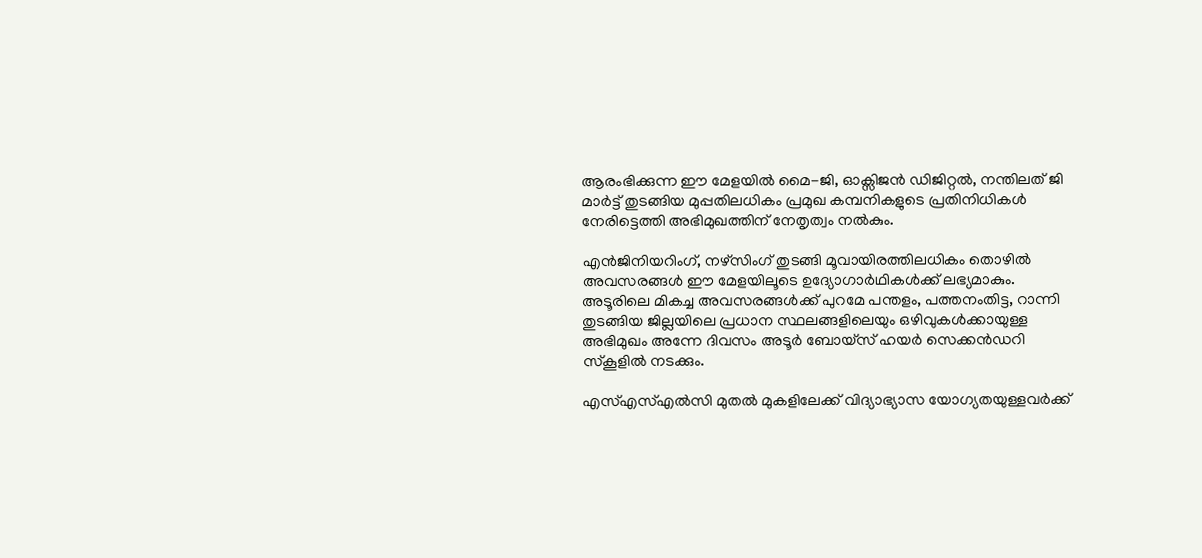ആരംഭിക്കുന്ന ഈ മേളയിൽ മൈ-ജി, ഓക്സിജൻ ഡിജിറ്റൽ, നന്തിലത് ജി മാർട്ട് തുടങ്ങിയ മുപ്പതിലധികം പ്രമുഖ കമ്പനികളുടെ പ്രതിനിധികൾ നേരിട്ടെത്തി അഭിമുഖത്തിന് നേതൃത്വം നൽകും.

എൻജിനിയറിംഗ്, നഴ്സിംഗ് തുടങ്ങി മൂവായിരത്തിലധികം തൊഴിൽ അവസരങ്ങൾ ഈ മേളയിലൂടെ ഉദ്യോഗാർഥികൾക്ക്‌ ലഭ്യമാകും. അടൂരിലെ മികച്ച അവസരങ്ങൾക്ക് പുറമേ പന്തളം, പത്തനംതിട്ട, റാന്നി തുടങ്ങിയ ജില്ലയിലെ പ്രധാന സ്ഥലങ്ങളിലെയും ഒഴിവുകൾക്കായുള്ള അഭിമുഖം അന്നേ ദിവസം അടൂർ ബോയ്സ് ഹയർ സെക്കൻഡറി സ്കൂളിൽ നടക്കും.

എസ്എസ്എൽസി മുതൽ മുകളിലേക്ക് വിദ്യാഭ്യാസ യോഗ്യതയുള്ളവർക്ക്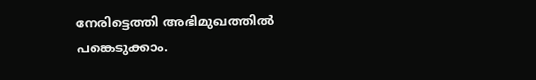നേരിട്ടെത്തി അഭിമുഖത്തിൽ പങ്കെടുക്കാം.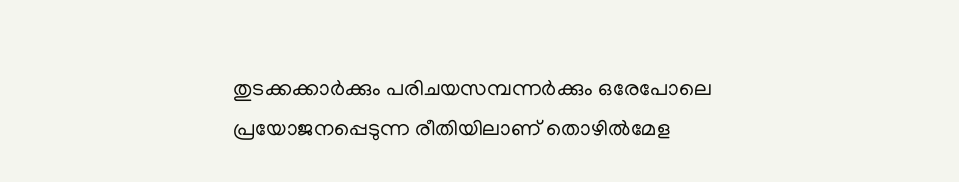തുടക്കക്കാർക്കും പരിചയസമ്പന്നർക്കും ഒരേപോലെ പ്രയോജനപ്പെടുന്ന രീതിയിലാണ് തൊഴിൽമേള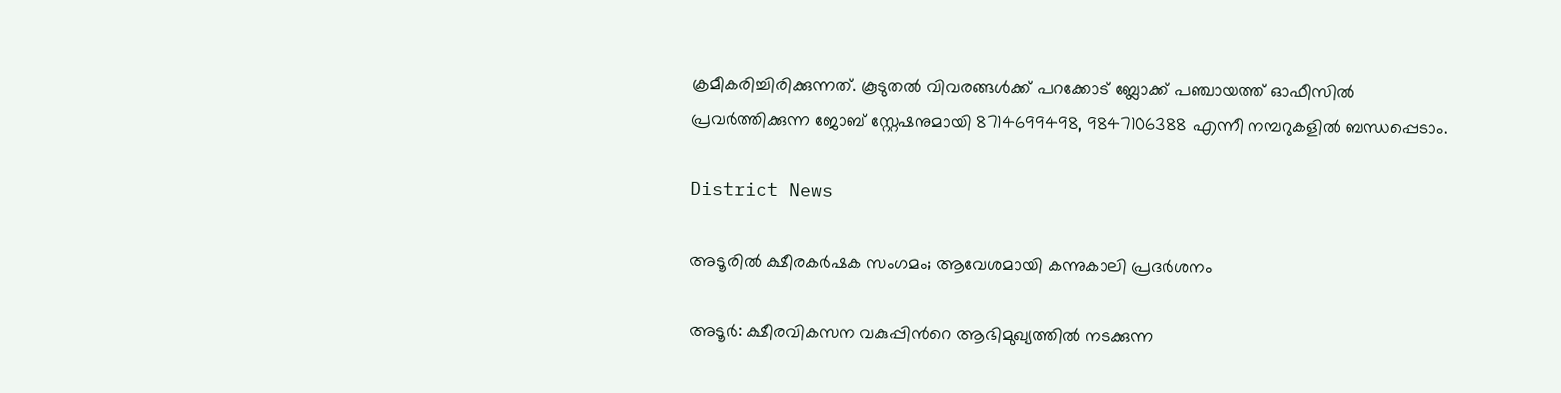ക്രമീകരിച്ചിരിക്കുന്നത്. കൂടുതൽ വിവരങ്ങൾക്ക് പറക്കോട് ബ്ലോക്ക് പഞ്ചായത്ത് ഓഫീസിൽ പ്രവർത്തിക്കുന്ന ജോബ് സ്റ്റേഷനുമായി 8714699498, 9847106388 എന്നീ നമ്പറുകളിൽ ബന്ധപ്പെടാം.

District News

അടൂരില്‍ ക്ഷീരകര്‍ഷക സംഗമം; ആവേശമായി കന്നുകാലി പ്രദര്‍ശനം

അടൂർ: ക്ഷീരവികസന വകുപ്പിന്‍റെ ആഭിമുഖ്യത്തില്‍ നടക്കുന്ന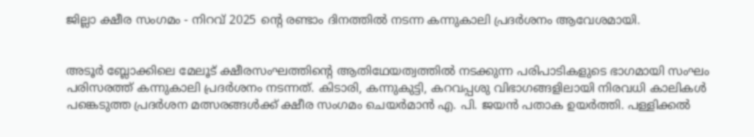ജില്ലാ ക്ഷീര സംഗമം - നിറവ് 2025 ന്‍റെ രണ്ടാം ദിനത്തില്‍ നടന്ന കന്നുകാലി പ്രദര്‍ശനം ആവേശമായി.


അടൂര്‍ ബ്ലോക്കിലെ മേലൂട് ക്ഷീരസംഘത്തിന്‍റെ ആതിഥേയത്വത്തില്‍ നടക്കുന്ന പരിപാടികളുടെ ഭാഗമായി സംഘം പരിസരത്ത് കന്നുകാലി പ്രദര്‍ശനം നടന്നത്. കിടാരി, കന്നുകുട്ടി, കറവപ്പശു വിഭാഗങ്ങളിലായി നിരവധി കാലികള്‍ പങ്കെടുത്ത പ്രദര്‍ശന മത്സരങ്ങള്‍ക്ക് ക്ഷീര സംഗമം ചെയര്‍മാന്‍ എ. പി. ജയന്‍ പതാക ഉയര്‍ത്തി. പള്ളിക്കല്‍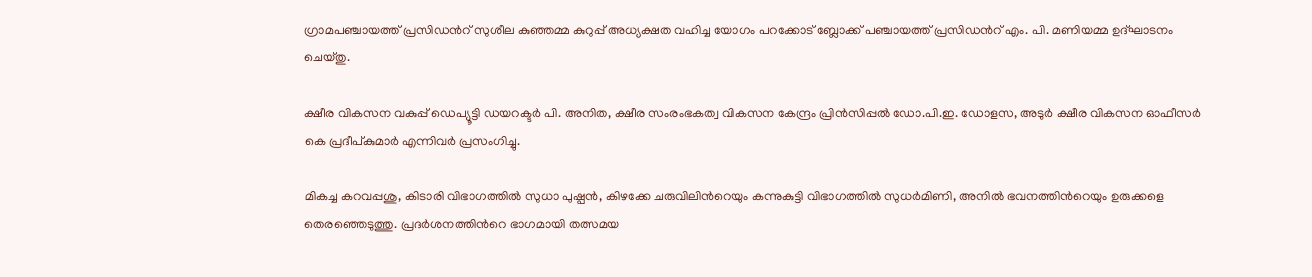ഗ്രാമപഞ്ചായത്ത് പ്രസിഡന്‍റ് സുശീല കുഞ്ഞമ്മ കുറുപ്പ് അധ്യക്ഷത വഹിച്ച യോഗം പറക്കോട് ബ്ലോക്ക് പഞ്ചായത്ത് പ്രസിഡന്‍റ് എം. പി. മണിയമ്മ ഉദ്ഘാടനം ചെയ്തു.

ക്ഷീര വികസന വകുപ്പ് ഡെപ്യൂട്ടി ഡയറക്ടര്‍ പി. അനിത, ക്ഷീര സംരംഭകത്വ വികസന കേന്ദ്രം പ്രിന്‍സിപ്പല്‍ ഡോ.പി.ഇ. ഡോളസ, അടുര്‍ ക്ഷീര വികസന ഓഫീസര്‍ കെ പ്രദീപ്കുമാര്‍ എന്നിവര്‍ പ്രസംഗിച്ചു.

മികച്ച കറവപ്പശു, കിടാരി വിഭാഗത്തില്‍ സുധാ പുഷ്പൻ, കിഴക്കേ ചരുവിലിന്‍റെയും കന്നുകുട്ടി വിഭാഗത്തില്‍ സുധര്‍മിണി, അനില്‍ ഭവനത്തിന്‍റെയും ഉരുക്കളെ തെരഞ്ഞെടുത്തു. പ്രദര്‍ശനത്തിന്‍റെ ഭാഗമായി തത്സമയ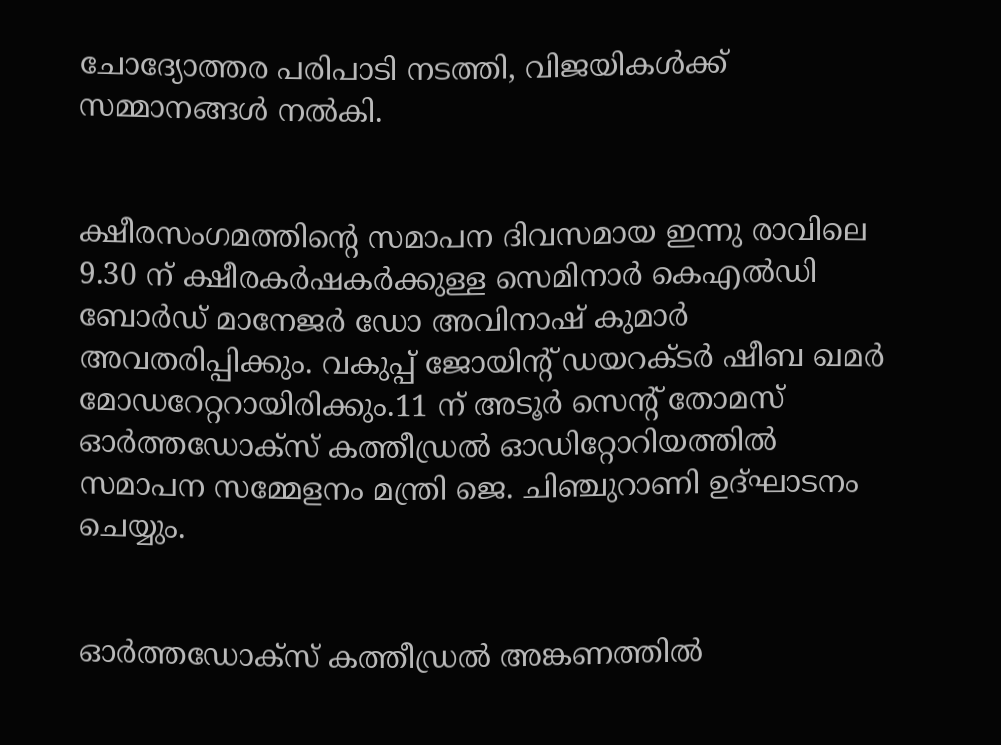ചോദ്യോത്തര പരിപാടി നടത്തി, വിജയികള്‍ക്ക് സമ്മാനങ്ങള്‍ നല്‍കി.


ക്ഷീരസംഗമത്തിന്‍റെ സമാപന ദിവസമായ ഇന്നു രാവിലെ 9.30 ന് ക്ഷീരകര്‍ഷകര്‍ക്കുള്ള സെമിനാര്‍ കെഎല്‍ഡി ബോര്‍ഡ് മാനേജര്‍ ഡോ അവിനാഷ് കുമാര്‍ അവതരിപ്പിക്കും. വകുപ്പ് ജോയിന്‍റ് ഡയറക്ടര്‍ ഷീബ ഖമര്‍ മോഡറേറ്ററായിരിക്കും.11 ന് അടൂര്‍ സെന്‍റ് തോമസ് ഓര്‍ത്തഡോക്‌സ് കത്തീഡ്രല്‍ ഓഡിറ്റോറിയത്തില്‍ സമാപന സമ്മേളനം മന്ത്രി ജെ. ചിഞ്ചുറാണി ഉദ്ഘാടനം ചെയ്യും.


ഓര്‍ത്തഡോക്‌സ് കത്തീഡ്രല്‍ അങ്കണത്തില്‍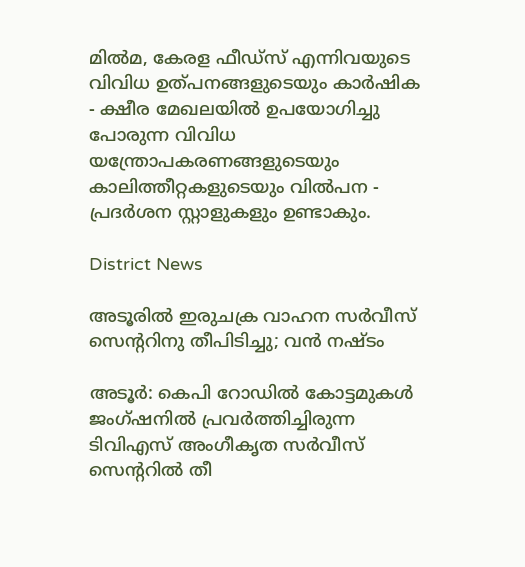മില്‍മ, കേരള ഫീഡ്‌സ് എന്നിവയുടെ വിവിധ ഉത്പനങ്ങളുടെയും കാര്‍ഷിക - ക്ഷീര മേഖലയില്‍ ഉപയോഗിച്ചു പോരുന്ന വിവിധ യന്ത്രോപകരണങ്ങളുടെയും കാലിത്തീറ്റകളുടെയും വില്‍പന - പ്രദര്‍ശന സ്റ്റാളുകളും ഉണ്ടാകും.

District News

അടൂരിൽ ഇരുചക്ര വാഹന സർവീസ് സെൻ്ററിനു തീപിടിച്ചു; വൻ നഷ്ടം

അടൂര്‍: കെപി റോഡില്‍ കോട്ടമുകള്‍ ജംഗ്ഷനില്‍ പ്രവര്‍ത്തിച്ചിരുന്ന ടിവിഎസ് അംഗീകൃത സര്‍വീസ് സെന്‍ററില്‍ തീ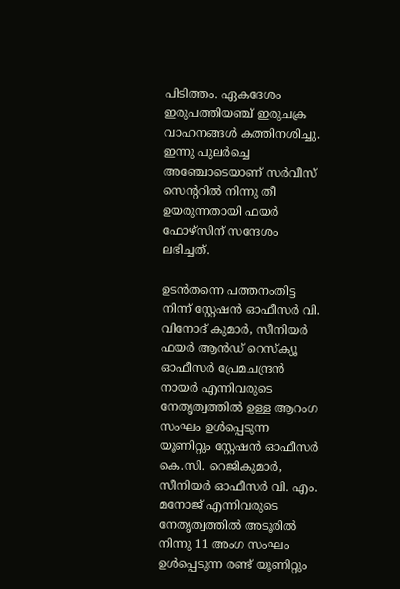പിടിത്തം. ഏകദേശം ഇരുപത്തിയഞ്ച് ഇരുചക്ര വാഹനങ്ങള്‍ കത്തിനശിച്ചു. ഇന്നു പുലര്‍ച്ചെ അഞ്ചോടെയാണ് സര്‍വീസ് സെന്‍ററില്‍ നിന്നു തീ ഉയരുന്നതായി ഫയര്‍ ഫോഴ്‌സിന് സന്ദേശം ലഭിച്ചത്.

ഉടന്‍തന്നെ പത്തനംതിട്ട നിന്ന് സ്റ്റേഷന്‍ ഓഫീസര്‍ വി. വിനോദ് കുമാര്‍, സീനിയര്‍ ഫയര്‍ ആന്‍ഡ് റെസ്‌ക്യൂ ഓഫീസര്‍ പ്രേമചന്ദ്രന്‍ നായര്‍ എന്നിവരുടെ നേതൃത്വത്തില്‍ ഉള്ള ആറംഗ സംഘം ഉള്‍പ്പെടുന്ന യൂണിറ്റും സ്റ്റേഷന്‍ ഓഫീസര്‍ കെ.സി. റെജികുമാര്‍, സീനിയര്‍ ഓഫീസര്‍ വി. എം. മനോജ് എന്നിവരുടെ നേതൃത്വത്തില്‍ അടൂരില്‍ നിന്നു 11 അംഗ സംഘം ഉള്‍പ്പെടുന്ന രണ്ട് യൂണിറ്റും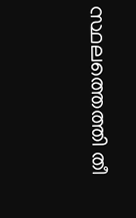സ്ഥലത്തെത്തി തീ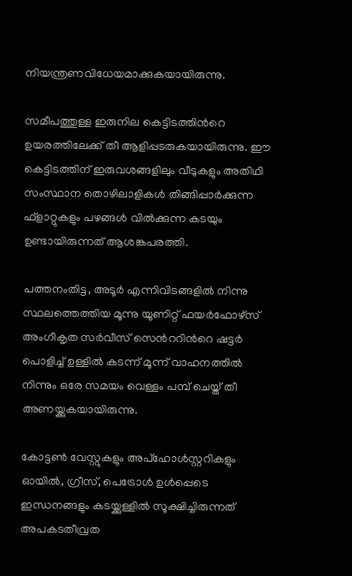നിയന്ത്രണവിധേയമാക്കുകയായിരുന്നു.

സമീപത്തുള്ള ഇരുനില കെട്ടിടത്തിന്‍റെ ഉയരത്തിലേക്ക് തീ ആളിപ്പടരുകയായിരുന്നു. ഈ കെട്ടിടത്തിന് ഇരുവശങ്ങളിലും വീടുകളും അതിഥി സംസ്ഥാന തൊഴിലാളികള്‍ തിങ്ങിപ്പാര്‍ക്കുന്ന ഫ്‌ളാറ്റുകളും പഴങ്ങള്‍ വില്‍ക്കുന്ന കടയും ഉണ്ടായിരുന്നത് ആശങ്കപരത്തി.

പത്തനംതിട്ട, അടൂര്‍ എന്നിവിടങ്ങളില്‍ നിന്നു സ്ഥലത്തെത്തിയ മൂന്നു യൂണിറ്റ് ഫയര്‍ഫോഴ്‌സ് അംഗീകൃത സര്‍വീസ് സെന്‍ററിന്‍റെ ഷട്ടര്‍ പൊളിച്ച് ഉള്ളില്‍ കടന്ന് മൂന്ന് വാഹനത്തില്‍ നിന്നും ഒരേ സമയം വെള്ളം പമ്പ് ചെയ്ത് തീ അണയ്ക്കുകയായിരുന്നു.

കോട്ടണ്‍ വേസ്റ്റുകളും അപ്‌ഹോള്‍സ്റ്ററികളും ഓയില്‍, ഗ്രീസ്, പെട്രോള്‍ ഉള്‍പ്പെടെ ഇന്ധനങ്ങളും കടയ്ക്കുള്ളില്‍ സൂക്ഷിച്ചിരുന്നത് അപകടതീവ്രത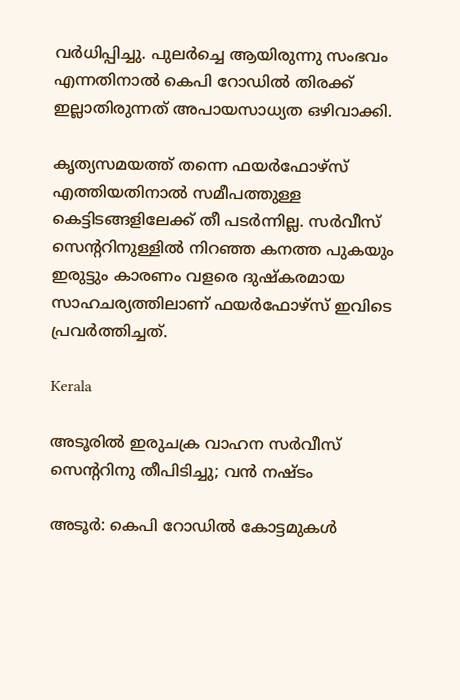വര്‍ധിപ്പിച്ചു. പുലര്‍ച്ചെ ആയിരുന്നു സംഭവം എന്നതിനാല്‍ കെപി റോഡില്‍ തിരക്ക് ഇല്ലാതിരുന്നത് അപായസാധ്യത ഒഴിവാക്കി.

കൃത്യസമയത്ത് തന്നെ ഫയര്‍ഫോഴ്‌സ് എത്തിയതിനാല്‍ സമീപത്തുള്ള കെട്ടിടങ്ങളിലേക്ക് തീ പടര്‍ന്നില്ല. സര്‍വീസ് സെന്‍ററിനുള്ളില്‍ നിറഞ്ഞ കനത്ത പുകയും ഇരുട്ടും കാരണം വളരെ ദുഷ്‌കരമായ സാഹചര്യത്തിലാണ് ഫയര്‍ഫോഴ്‌സ് ഇവിടെ പ്രവര്‍ത്തിച്ചത്.

Kerala

അടൂരില്‍ ഇരുചക്ര വാഹന സര്‍വീസ് സെന്‍ററിനു തീപിടിച്ചു; വന്‍ നഷ്ടം

അടൂര്‍: കെപി റോഡില്‍ കോട്ടമുകള്‍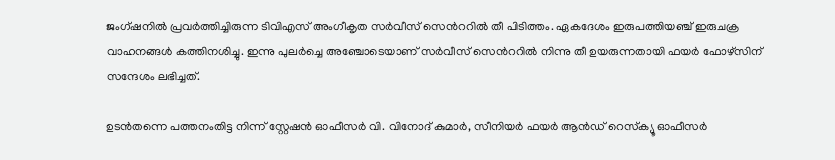ജംഗ്ഷനില്‍ പ്രവര്‍ത്തിച്ചിരുന്ന ടിവിഎസ് അംഗീകൃത സര്‍വീസ് സെന്‍ററില്‍ തീ പിടിത്തം. ഏകദേശം ഇരുപത്തിയഞ്ച് ഇരുചക്ര വാഹനങ്ങള്‍ കത്തിനശിച്ചു. ഇന്നു പുലര്‍ച്ചെ അഞ്ചോടെയാണ് സര്‍വീസ് സെന്‍ററില്‍ നിന്നു തീ ഉയരുന്നതായി ഫയര്‍ ഫോഴ്‌സിന് സന്ദേശം ലഭിച്ചത്.

ഉടന്‍തന്നെ പത്തനംതിട്ട നിന്ന് സ്റ്റേഷന്‍ ഓഫീസര്‍ വി. വിനോദ് കുമാര്‍, സീനിയര്‍ ഫയര്‍ ആന്‍ഡ് റെസ്‌ക്യൂ ഓഫീസര്‍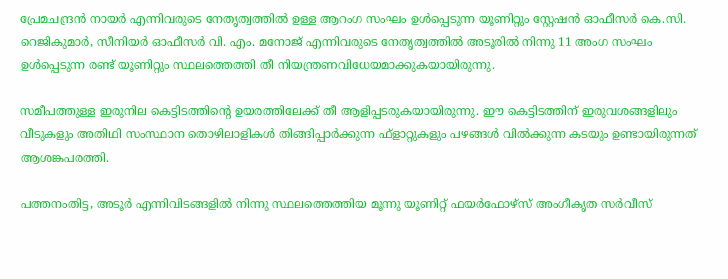പ്രേമചന്ദ്രന്‍ നായര്‍ എന്നിവരുടെ നേതൃത്വത്തില്‍ ഉള്ള ആറംഗ സംഘം ഉള്‍പ്പെടുന്ന യൂണിറ്റും സ്റ്റേഷന്‍ ഓഫീസര്‍ കെ.സി. റെജികുമാര്‍, സീനിയര്‍ ഓഫീസര്‍ വി. എം. മനോജ് എന്നിവരുടെ നേതൃത്വത്തില്‍ അടൂരില്‍ നിന്നു 11 അംഗ സംഘം ഉള്‍പ്പെടുന്ന രണ്ട് യൂണിറ്റും സ്ഥലത്തെത്തി തീ നിയന്ത്രണവിധേയമാക്കുകയായിരുന്നു.

സമീപത്തുള്ള ഇരുനില കെട്ടിടത്തിന്‍റെ ഉയരത്തിലേക്ക് തീ ആളിപ്പടരുകയായിരുന്നു. ഈ കെട്ടിടത്തിന് ഇരുവശങ്ങളിലും വീടുകളും അതിഥി സംസ്ഥാന തൊഴിലാളികള്‍ തിങ്ങിപ്പാര്‍ക്കുന്ന ഫ്‌ളാറ്റുകളും പഴങ്ങള്‍ വില്‍ക്കുന്ന കടയും ഉണ്ടായിരുന്നത് ആശങ്കപരത്തി.

പത്തനംതിട്ട, അടൂര്‍ എന്നിവിടങ്ങളില്‍ നിന്നു സ്ഥലത്തെത്തിയ മൂന്നു യൂണിറ്റ് ഫയര്‍ഫോഴ്‌സ് അംഗീകൃത സര്‍വീസ്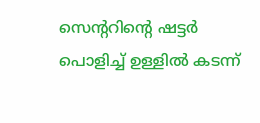സെന്‍ററിന്‍റെ ഷട്ടര്‍ പൊളിച്ച് ഉള്ളില്‍ കടന്ന്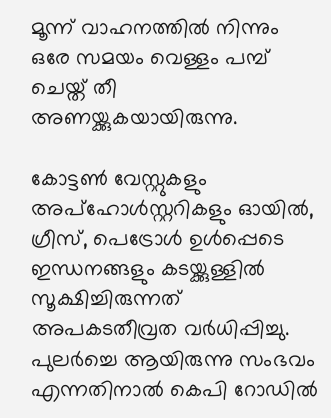മൂന്ന് വാഹനത്തില്‍ നിന്നും ഒരേ സമയം വെള്ളം പമ്പ് ചെയ്ത് തീ അണയ്ക്കുകയായിരുന്നു.

കോട്ടണ്‍ വേസ്റ്റുകളും അപ്‌ഹോള്‍സ്റ്ററികളും ഓയില്‍, ഗ്രീസ്, പെട്രോള്‍ ഉള്‍പ്പെടെ ഇന്ധനങ്ങളും കടയ്ക്കുള്ളില്‍ സൂക്ഷിച്ചിരുന്നത് അപകടതീവ്രത വര്‍ധിപ്പിച്ചു. പുലര്‍ച്ചെ ആയിരുന്നു സംഭവം എന്നതിനാല്‍ കെപി റോഡില്‍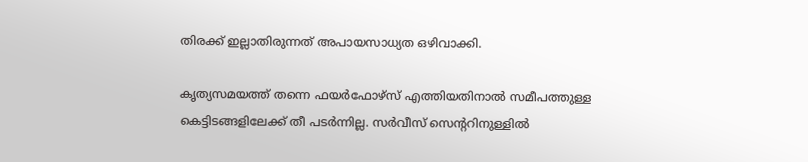തിരക്ക് ഇല്ലാതിരുന്നത് അപായസാധ്യത ഒഴിവാക്കി.

കൃത്യസമയത്ത് തന്നെ ഫയര്‍ഫോഴ്‌സ് എത്തിയതിനാല്‍ സമീപത്തുള്ള കെട്ടിടങ്ങളിലേക്ക് തീ പടര്‍ന്നില്ല. സര്‍വീസ് സെന്‍ററിനുള്ളില്‍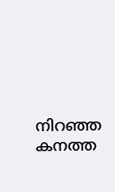നിറഞ്ഞ കനത്ത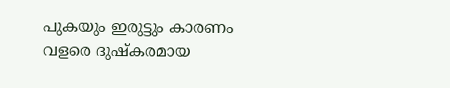പുകയും ഇരുട്ടും കാരണം വളരെ ദുഷ്‌കരമായ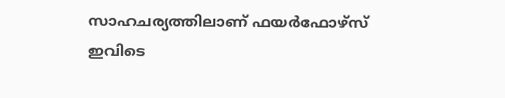സാഹചര്യത്തിലാണ് ഫയര്‍ഫോഴ്‌സ് ഇവിടെ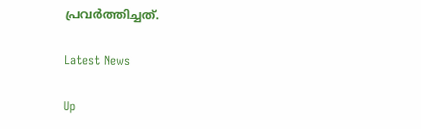പ്രവര്‍ത്തിച്ചത്.

Latest News

Up